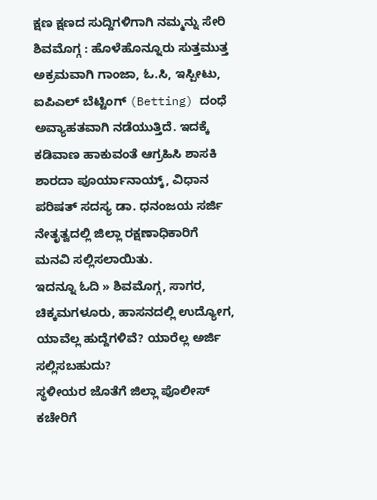ಕ್ಷಣ ಕ್ಷಣದ ಸುದ್ದಿಗಳಿಗಾಗಿ ನಮ್ಮನ್ನು ಸೇರಿ
ಶಿವಮೊಗ್ಗ : ಹೊಳೆಹೊನ್ನೂರು ಸುತ್ತಮುತ್ತ ಅಕ್ರಮವಾಗಿ ಗಾಂಜಾ, ಓ.ಸಿ, ಇಸ್ಪೀಟು, ಐಪಿಎಲ್ ಬೆಟ್ಟಿಂಗ್ (Betting) ದಂಧೆ ಅವ್ಯಾಹತವಾಗಿ ನಡೆಯುತ್ತಿದೆ. ಇದಕ್ಕೆ ಕಡಿವಾಣ ಹಾಕುವಂತೆ ಆಗ್ರಹಿಸಿ ಶಾಸಕಿ ಶಾರದಾ ಪೂರ್ಯಾನಾಯ್ಕ್, ವಿಧಾನ ಪರಿಷತ್ ಸದಸ್ಯ ಡಾ. ಧನಂಜಯ ಸರ್ಜಿ ನೇತೃತ್ವದಲ್ಲಿ ಜಿಲ್ಲಾ ರಕ್ಷಣಾಧಿಕಾರಿಗೆ ಮನವಿ ಸಲ್ಲಿಸಲಾಯಿತು.
ಇದನ್ನೂ ಓದಿ » ಶಿವಮೊಗ್ಗ, ಸಾಗರ, ಚಿಕ್ಕಮಗಳೂರು, ಹಾಸನದಲ್ಲಿ ಉದ್ಯೋಗ, ಯಾವೆಲ್ಲ ಹುದ್ದೆಗಳಿವೆ? ಯಾರೆಲ್ಲ ಅರ್ಜಿ ಸಲ್ಲಿಸಬಹುದು?
ಸ್ಥಳೀಯರ ಜೊತೆಗೆ ಜಿಲ್ಲಾ ಪೊಲೀಸ್ ಕಚೇರಿಗೆ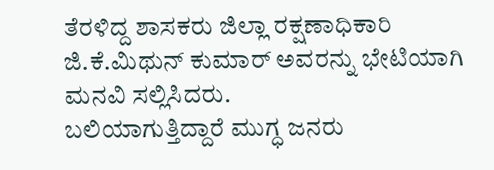ತೆರಳಿದ್ದ ಶಾಸಕರು ಜಿಲ್ಲಾ ರಕ್ಷಣಾಧಿಕಾರಿ ಜಿ.ಕೆ.ಮಿಥುನ್ ಕುಮಾರ್ ಅವರನ್ನು ಭೇಟಿಯಾಗಿ ಮನವಿ ಸಲ್ಲಿಸಿದರು.
ಬಲಿಯಾಗುತ್ತಿದ್ದಾರೆ ಮುಗ್ಧ ಜನರು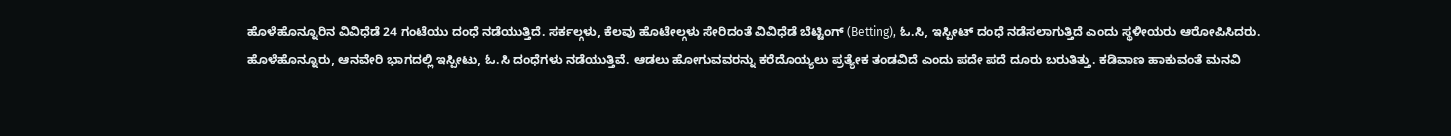ಹೊಳೆಹೊನ್ನೂರಿನ ವಿವಿಧೆಡೆ 24 ಗಂಟೆಯು ದಂಧೆ ನಡೆಯುತ್ತಿದೆ. ಸರ್ಕಲ್ಗಳು, ಕೆಲವು ಹೊಟೇಲ್ಗಳು ಸೇರಿದಂತೆ ವಿವಿಧೆಡೆ ಬೆಟ್ಟಿಂಗ್ (Betting), ಓ.ಸಿ, ಇಸ್ಪೀಟ್ ದಂಧೆ ನಡೆಸಲಾಗುತ್ತಿದೆ ಎಂದು ಸ್ಥಳೀಯರು ಆರೋಪಿಸಿದರು.
ಹೊಳೆಹೊನ್ನೂರು, ಆನವೇರಿ ಭಾಗದಲ್ಲಿ ಇಸ್ಪೀಟು, ಓ.ಸಿ ದಂಧೆಗಳು ನಡೆಯುತ್ತಿವೆ. ಆಡಲು ಹೋಗುವವರನ್ನು ಕರೆದೊಯ್ಯಲು ಪ್ರತ್ಯೇಕ ತಂಡವಿದೆ ಎಂದು ಪದೇ ಪದೆ ದೂರು ಬರುತಿತ್ತು. ಕಡಿವಾಣ ಹಾಕುವಂತೆ ಮನವಿ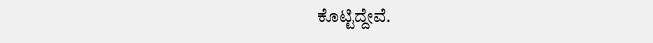ಕೊಟ್ಟಿದ್ದೇವೆ.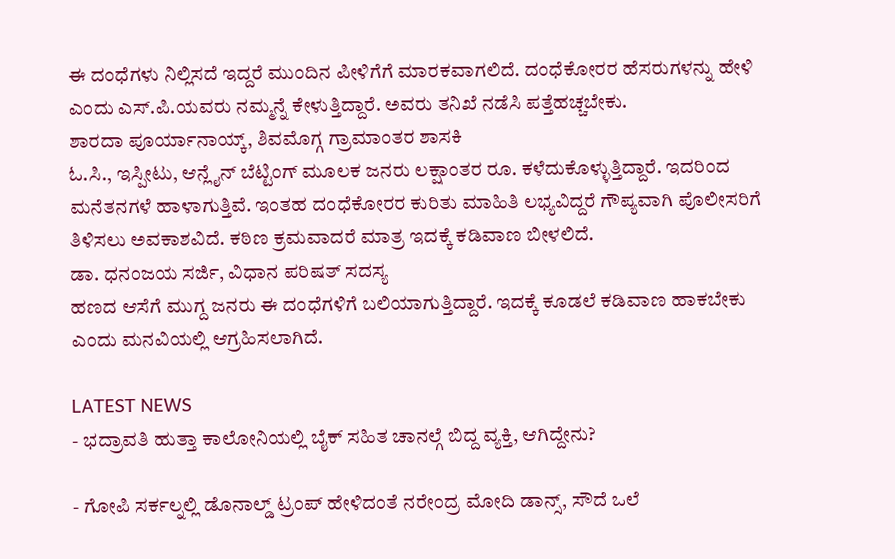ಈ ದಂಧೆಗಳು ನಿಲ್ಲಿಸದೆ ಇದ್ದರೆ ಮುಂದಿನ ಪೀಳಿಗೆಗೆ ಮಾರಕವಾಗಲಿದೆ. ದಂಧೆಕೋರರ ಹೆಸರುಗಳನ್ನು ಹೇಳಿ ಎಂದು ಎಸ್.ಪಿ.ಯವರು ನಮ್ಮನ್ನೆ ಕೇಳುತ್ತಿದ್ದಾರೆ. ಅವರು ತನಿಖೆ ನಡೆಸಿ ಪತ್ತೆಹಚ್ಚಬೇಕು.
ಶಾರದಾ ಪೂರ್ಯಾನಾಯ್ಕ್, ಶಿವಮೊಗ್ಗ ಗ್ರಾಮಾಂತರ ಶಾಸಕಿ
ಓ.ಸಿ., ಇಸ್ಪೀಟು, ಆನ್ಲೈನ್ ಬೆಟ್ಟಿಂಗ್ ಮೂಲಕ ಜನರು ಲಕ್ಷಾಂತರ ರೂ. ಕಳೆದುಕೊಳ್ಳುತ್ತಿದ್ದಾರೆ. ಇದರಿಂದ ಮನೆತನಗಳೆ ಹಾಳಾಗುತ್ತಿವೆ. ಇಂತಹ ದಂಧೆಕೋರರ ಕುರಿತು ಮಾಹಿತಿ ಲಭ್ಯವಿದ್ದರೆ ಗೌಪ್ಯವಾಗಿ ಪೊಲೀಸರಿಗೆ ತಿಳಿಸಲು ಅವಕಾಶವಿದೆ. ಕಠಿಣ ಕ್ರಮವಾದರೆ ಮಾತ್ರ ಇದಕ್ಕೆ ಕಡಿವಾಣ ಬೀಳಲಿದೆ.
ಡಾ. ಧನಂಜಯ ಸರ್ಜಿ, ವಿಧಾನ ಪರಿಷತ್ ಸದಸ್ಯ
ಹಣದ ಆಸೆಗೆ ಮುಗ್ದ ಜನರು ಈ ದಂಧೆಗಳಿಗೆ ಬಲಿಯಾಗುತ್ತಿದ್ದಾರೆ. ಇದಕ್ಕೆ ಕೂಡಲೆ ಕಡಿವಾಣ ಹಾಕಬೇಕು ಎಂದು ಮನವಿಯಲ್ಲಿ ಆಗ್ರಹಿಸಲಾಗಿದೆ.

LATEST NEWS
- ಭದ್ರಾವತಿ ಹುತ್ತಾ ಕಾಲೋನಿಯಲ್ಲಿ ಬೈಕ್ ಸಹಿತ ಚಾನಲ್ಗೆ ಬಿದ್ದ ವ್ಯಕ್ತಿ, ಆಗಿದ್ದೇನು?

- ಗೋಪಿ ಸರ್ಕಲ್ನಲ್ಲಿ ಡೊನಾಲ್ಡ್ ಟ್ರಂಪ್ ಹೇಳಿದಂತೆ ನರೇಂದ್ರ ಮೋದಿ ಡಾನ್ಸ್, ಸೌದೆ ಒಲೆ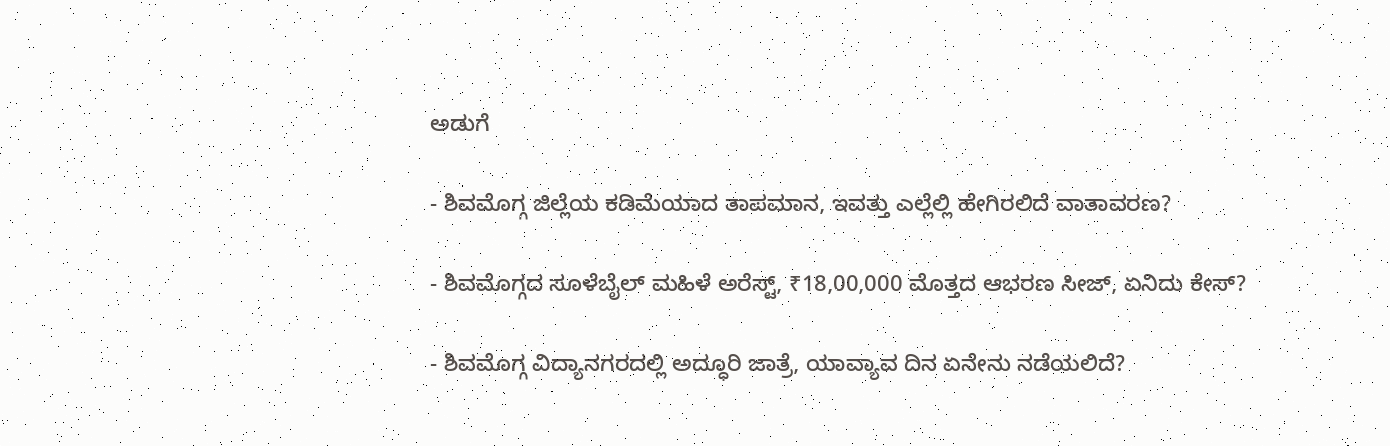ಅಡುಗೆ

- ಶಿವಮೊಗ್ಗ ಜಿಲ್ಲೆಯ ಕಡಿಮೆಯಾದ ತಾಪಮಾನ, ಇವತ್ತು ಎಲ್ಲೆಲ್ಲಿ ಹೇಗಿರಲಿದೆ ವಾತಾವರಣ?

- ಶಿವಮೊಗ್ಗದ ಸೂಳೆಬೈಲ್ ಮಹಿಳೆ ಅರೆಸ್ಟ್, ₹18,00,000 ಮೊತ್ತದ ಆಭರಣ ಸೀಜ್, ಏನಿದು ಕೇಸ್?

- ಶಿವಮೊಗ್ಗ ವಿದ್ಯಾನಗರದಲ್ಲಿ ಅದ್ಧೂರಿ ಜಾತ್ರೆ, ಯಾವ್ಯಾವ ದಿನ ಏನೇನು ನಡೆಯಲಿದೆ?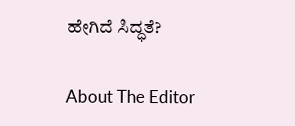ಹೇಗಿದೆ ಸಿದ್ಧತೆ?

About The Editor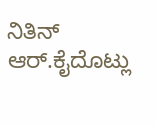ನಿತಿನ್ ಆರ್.ಕೈದೊಟ್ಲು